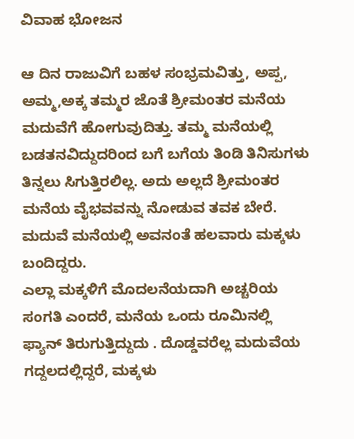ವಿವಾಹ ಭೋಜನ

ಆ ದಿನ ರಾಜುವಿಗೆ ಬಹಳ ಸಂಭ್ರಮವಿತ್ತು, ಅಪ್ಪ, ಅಮ್ಮ,ಅಕ್ಕ ತಮ್ಮರ ಜೊತೆ ಶ್ರೀಮಂತರ ಮನೆಯ ಮದುವೆಗೆ ಹೋಗುವುದಿತ್ತು. ತಮ್ಮ ಮನೆಯಲ್ಲಿ ಬಡತನವಿದ್ದುದರಿಂದ ಬಗೆ ಬಗೆಯ ತಿಂಡಿ ತಿನಿಸುಗಳು ತಿನ್ನಲು ಸಿಗುತ್ತಿರಲಿಲ್ಲ. ಅದು ಅಲ್ಲದೆ ಶ್ರೀಮಂತರ ಮನೆಯ ವೈಭವವನ್ನು ನೋಡುವ ತವಕ ಬೇರೆ. ಮದುವೆ ಮನೆಯಲ್ಲಿ ಅವನಂತೆ ಹಲವಾರು ಮಕ್ಕಳು ಬಂದಿದ್ದರು.
ಎಲ್ಲಾ ಮಕ್ಕಳಿಗೆ ಮೊದಲನೆಯದಾಗಿ ಅಚ್ಚರಿಯ ಸಂಗತಿ ಎಂದರೆ, ಮನೆಯ ಒಂದು ರೂಮಿನಲ್ಲಿ ಫ್ಯಾನ್ ತಿರುಗುತ್ತಿದ್ದುದು . ದೊಡ್ಡವರೆಲ್ಲ ಮದುವೆಯ ಗದ್ದಲದಲ್ಲಿದ್ದರೆ, ಮಕ್ಕಳು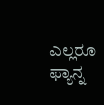ಎಲ್ಲರೂ ಫ್ಯಾನ್ನ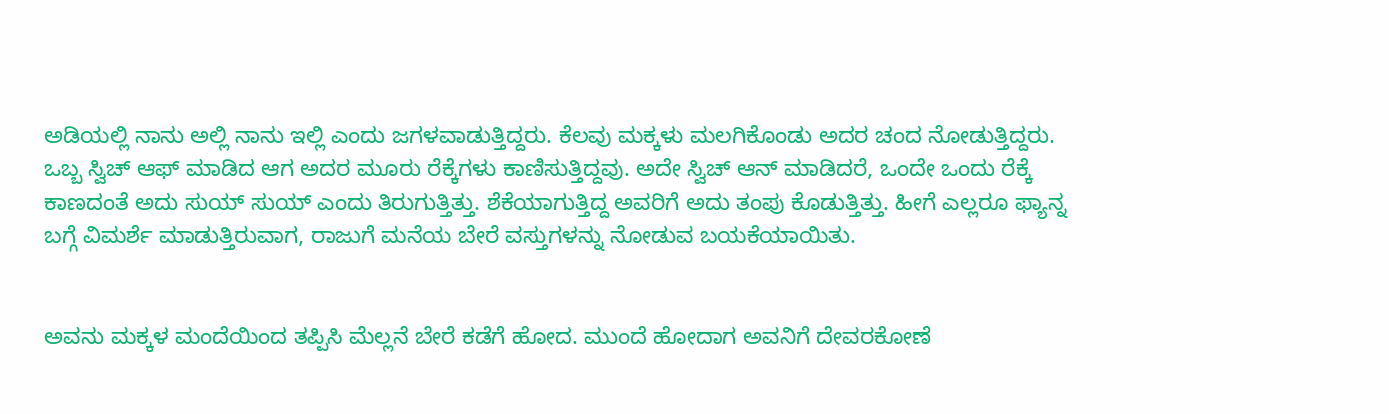ಅಡಿಯಲ್ಲಿ ನಾನು ಅಲ್ಲಿ ನಾನು ಇಲ್ಲಿ ಎಂದು ಜಗಳವಾಡುತ್ತಿದ್ದರು. ಕೆಲವು ಮಕ್ಕಳು ಮಲಗಿಕೊಂಡು ಅದರ ಚಂದ ನೋಡುತ್ತಿದ್ದರು. ಒಬ್ಬ ಸ್ವಿಚ್ ಆಫ್ ಮಾಡಿದ ಆಗ ಅದರ ಮೂರು ರೆಕ್ಕೆಗಳು ಕಾಣಿಸುತ್ತಿದ್ದವು. ಅದೇ ಸ್ವಿಚ್ ಆನ್ ಮಾಡಿದರೆ, ಒಂದೇ ಒಂದು ರೆಕ್ಕೆ ಕಾಣದಂತೆ ಅದು ಸುಯ್ ಸುಯ್ ಎಂದು ತಿರುಗುತ್ತಿತ್ತು. ಶೆಕೆಯಾಗುತ್ತಿದ್ದ ಅವರಿಗೆ ಅದು ತಂಪು ಕೊಡುತ್ತಿತ್ತು. ಹೀಗೆ ಎಲ್ಲರೂ ಫ್ಯಾನ್ನ ಬಗ್ಗೆ ವಿಮರ್ಶೆ ಮಾಡುತ್ತಿರುವಾಗ, ರಾಜುಗೆ ಮನೆಯ ಬೇರೆ ವಸ್ತುಗಳನ್ನು ನೋಡುವ ಬಯಕೆಯಾಯಿತು.


ಅವನು ಮಕ್ಕಳ ಮಂದೆಯಿಂದ ತಪ್ಪಿಸಿ ಮೆಲ್ಲನೆ ಬೇರೆ ಕಡೆಗೆ ಹೋದ. ಮುಂದೆ ಹೋದಾಗ ಅವನಿಗೆ ದೇವರಕೋಣೆ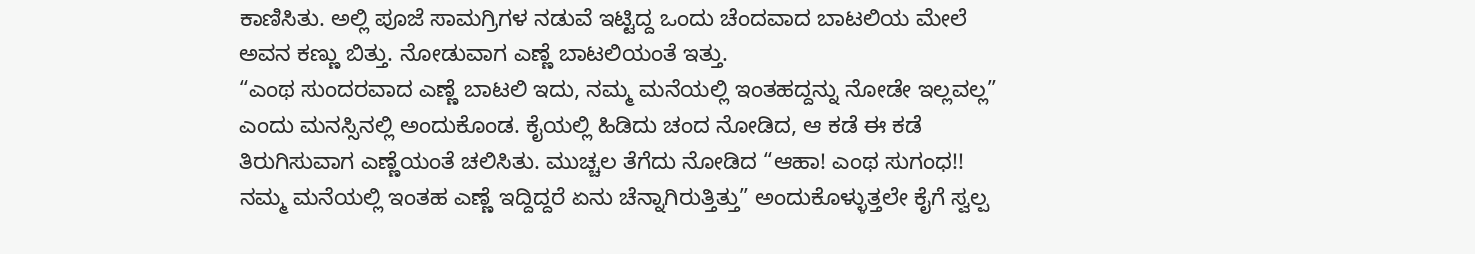ಕಾಣಿಸಿತು. ಅಲ್ಲಿ ಪೂಜೆ ಸಾಮಗ್ರಿಗಳ ನಡುವೆ ಇಟ್ಟಿದ್ದ ಒಂದು ಚೆಂದವಾದ ಬಾಟಲಿಯ ಮೇಲೆ ಅವನ ಕಣ್ಣು ಬಿತ್ತು. ನೋಡುವಾಗ ಎಣ್ಣೆ ಬಾಟಲಿಯಂತೆ ಇತ್ತು.
“ಎಂಥ ಸುಂದರವಾದ ಎಣ್ಣೆ ಬಾಟಲಿ ಇದು, ನಮ್ಮ ಮನೆಯಲ್ಲಿ ಇಂತಹದ್ದನ್ನು ನೋಡೇ ಇಲ್ಲವಲ್ಲ” ಎಂದು ಮನಸ್ಸಿನಲ್ಲಿ ಅಂದುಕೊಂಡ. ಕೈಯಲ್ಲಿ ಹಿಡಿದು ಚಂದ ನೋಡಿದ, ಆ ಕಡೆ ಈ ಕಡೆ ತಿರುಗಿಸುವಾಗ ಎಣ್ಣೆಯಂತೆ ಚಲಿಸಿತು. ಮುಚ್ಚಲ ತೆಗೆದು ನೋಡಿದ “ಆಹಾ! ಎಂಥ ಸುಗಂಧ!! ನಮ್ಮ ಮನೆಯಲ್ಲಿ ಇಂತಹ ಎಣ್ಣೆ ಇದ್ದಿದ್ದರೆ ಏನು ಚೆನ್ನಾಗಿರುತ್ತಿತ್ತು” ಅಂದುಕೊಳ್ಳುತ್ತಲೇ ಕೈಗೆ ಸ್ವಲ್ಪ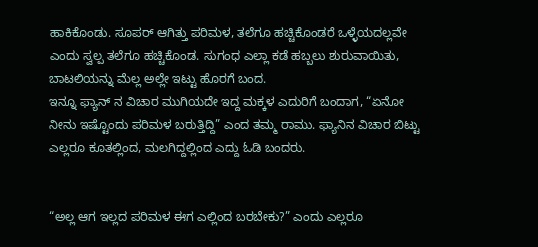ಹಾಕಿಕೊಂಡು. ಸೂಪರ್ ಆಗಿತ್ತು ಪರಿಮಳ, ತಲೆಗೂ ಹಚ್ಚಿಕೊಂಡರೆ ಒಳ್ಳೆಯದಲ್ಲವೇ ಎಂದು ಸ್ವಲ್ಪ ತಲೆಗೂ ಹಚ್ಚಿಕೊಂಡ. ಸುಗಂಧ ಎಲ್ಲಾ ಕಡೆ ಹಬ್ಬಲು ಶುರುವಾಯಿತು, ಬಾಟಲಿಯನ್ನು ಮೆಲ್ಲ ಅಲ್ಲೇ ಇಟ್ಟು ಹೊರಗೆ ಬಂದ.
ಇನ್ನೂ ಫ್ಯಾನ್ ನ ವಿಚಾರ ಮುಗಿಯದೇ ಇದ್ದ ಮಕ್ಕಳ ಎದುರಿಗೆ ಬಂದಾಗ, “ಏನೋ ನೀನು ಇಷ್ಟೊಂದು ಪರಿಮಳ ಬರುತ್ತಿದ್ದಿ” ಎಂದ ತಮ್ಮ ರಾಮು. ಫ್ಯಾನಿನ ವಿಚಾರ ಬಿಟ್ಟು ಎಲ್ಲರೂ ಕೂತಲ್ಲಿಂದ, ಮಲಗಿದ್ದಲ್ಲಿಂದ ಎದ್ದು ಓಡಿ ಬಂದರು.


“ಅಲ್ಲ ಆಗ ಇಲ್ಲದ ಪರಿಮಳ ಈಗ ಎಲ್ಲಿಂದ ಬರಬೇಕು?” ಎಂದು ಎಲ್ಲರೂ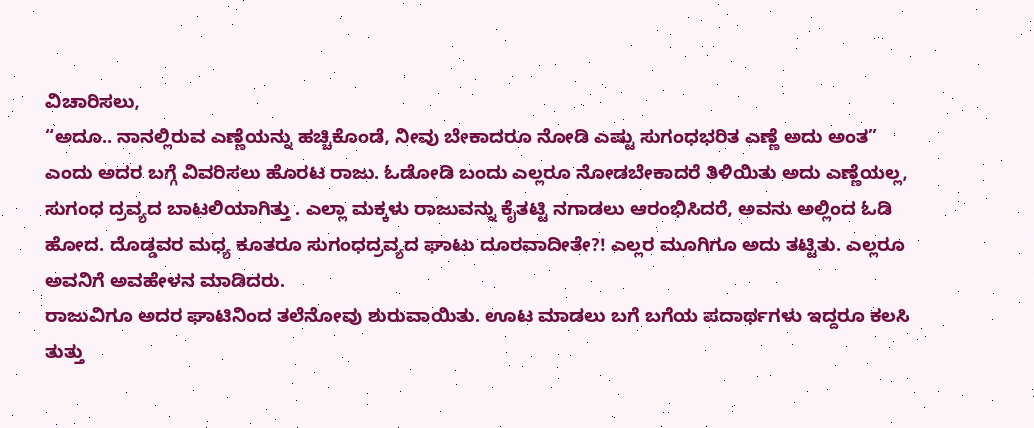ವಿಚಾರಿಸಲು,
“ಅದೂ.. ನಾನಲ್ಲಿರುವ ಎಣ್ಣೆಯನ್ನು ಹಚ್ಚಿಕೊಂಡೆ, ನೀವು ಬೇಕಾದರೂ ನೋಡಿ ಎಷ್ಟು ಸುಗಂಧಭರಿತ ಎಣ್ಣೆ ಅದು ಅಂತ” ಎಂದು ಅದರ ಬಗ್ಗೆ ವಿವರಿಸಲು ಹೊರಟ ರಾಜು. ಓಡೋಡಿ ಬಂದು ಎಲ್ಲರೂ ನೋಡಬೇಕಾದರೆ ತಿಳಿಯಿತು ಅದು ಎಣ್ಣೆಯಲ್ಲ, ಸುಗಂಧ ದ್ರವ್ಯದ ಬಾಟಲಿಯಾಗಿತ್ತು . ಎಲ್ಲಾ ಮಕ್ಕಳು ರಾಜುವನ್ನು ಕೈತಟ್ಟಿ ನಗಾಡಲು ಆರಂಭಿಸಿದರೆ, ಅವನು ಅಲ್ಲಿಂದ ಓಡಿ ಹೋದ. ದೊಡ್ಡವರ ಮಧ್ಯ ಕೂತರೂ ಸುಗಂಧದ್ರವ್ಯದ ಘಾಟು ದೂರವಾದೀತೇ?! ಎಲ್ಲರ ಮೂಗಿಗೂ ಅದು ತಟ್ಟಿತು. ಎಲ್ಲರೂ ಅವನಿಗೆ ಅವಹೇಳನ ಮಾಡಿದರು.
ರಾಜುವಿಗೂ ಅದರ ಘಾಟಿನಿಂದ ತಲೆನೋವು ಶುರುವಾಯಿತು. ಊಟ ಮಾಡಲು ಬಗೆ ಬಗೆಯ ಪದಾರ್ಥಗಳು ಇದ್ದರೂ ಕಲಸಿ ತುತ್ತು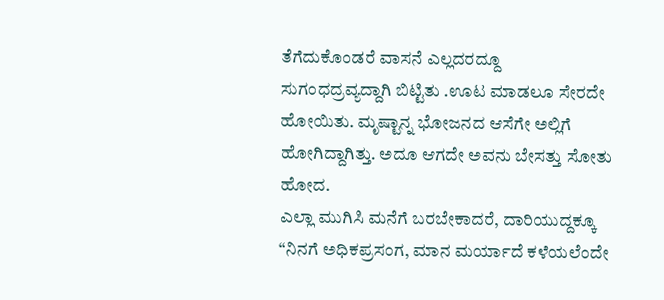ತೆಗೆದುಕೊಂಡರೆ ವಾಸನೆ ಎಲ್ಲದರದ್ದೂ ಸುಗಂಧದ್ರವ್ಯದ್ದಾಗಿ ಬಿಟ್ಟಿತು .ಊಟ ಮಾಡಲೂ ಸೇರದೇ ಹೋಯಿತು. ಮೃಷ್ಟಾನ್ನ ಭೋಜನದ ಆಸೆಗೇ ಅಲ್ಲಿಗೆ ಹೋಗಿದ್ದಾಗಿತ್ತು. ಅದೂ ಆಗದೇ ಅವನು ಬೇಸತ್ತು ಸೋತು ಹೋದ.
ಎಲ್ಲಾ ಮುಗಿಸಿ ಮನೆಗೆ ಬರಬೇಕಾದರೆ, ದಾರಿಯುದ್ದಕ್ಕೂ “ನಿನಗೆ ಅಧಿಕಪ್ರಸಂಗ, ಮಾನ ಮರ್ಯಾದೆ ಕಳೆಯಲೆಂದೇ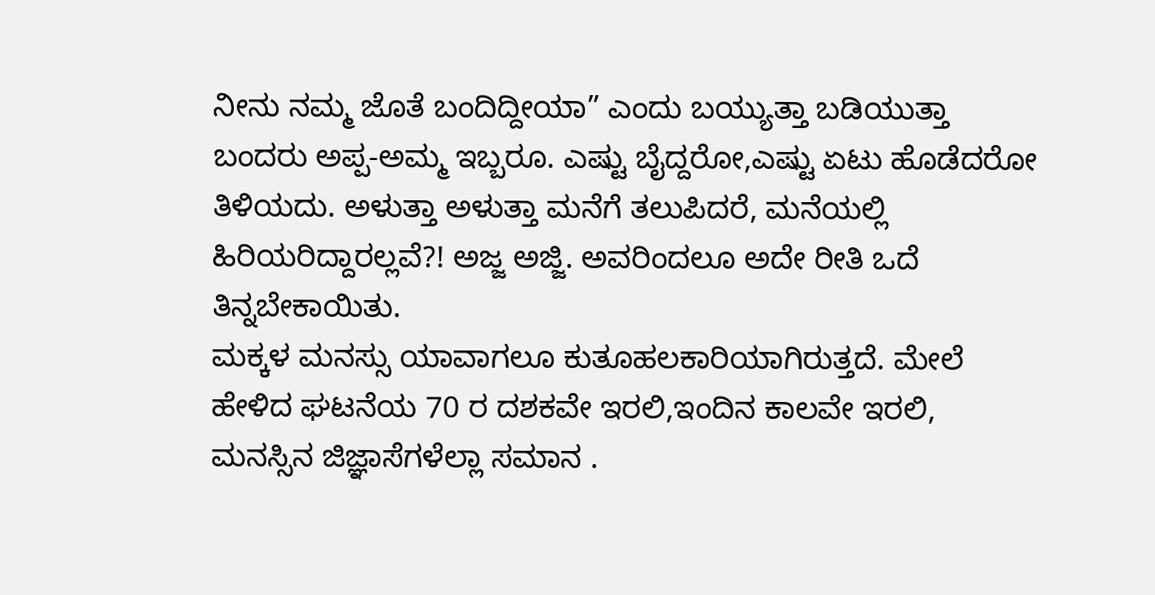ನೀನು ನಮ್ಮ ಜೊತೆ ಬಂದಿದ್ದೀಯಾ” ಎಂದು ಬಯ್ಯುತ್ತಾ ಬಡಿಯುತ್ತಾ ಬಂದರು ಅಪ್ಪ-ಅಮ್ಮ ಇಬ್ಬರೂ. ಎಷ್ಟು ಬೈದ್ದರೋ,ಎಷ್ಟು ಏಟು ಹೊಡೆದರೋ ತಿಳಿಯದು. ಅಳುತ್ತಾ ಅಳುತ್ತಾ ಮನೆಗೆ ತಲುಪಿದರೆ, ಮನೆಯಲ್ಲಿ ಹಿರಿಯರಿದ್ದಾರಲ್ಲವೆ?! ಅಜ್ಜ ಅಜ್ಜಿ. ಅವರಿಂದಲೂ ಅದೇ ರೀತಿ ಒದೆ ತಿನ್ನಬೇಕಾಯಿತು.
ಮಕ್ಕಳ ಮನಸ್ಸು ಯಾವಾಗಲೂ ಕುತೂಹಲಕಾರಿಯಾಗಿರುತ್ತದೆ. ಮೇಲೆ ಹೇಳಿದ ಘಟನೆಯ 70 ರ ದಶಕವೇ ಇರಲಿ,ಇಂದಿನ ಕಾಲವೇ ಇರಲಿ, ಮನಸ್ಸಿನ ಜಿಜ್ಞಾಸೆಗಳೆಲ್ಲಾ ಸಮಾನ .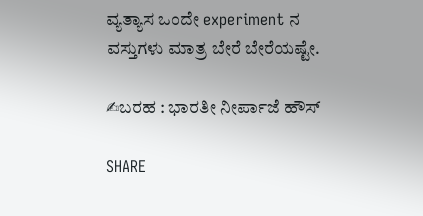ವ್ಯತ್ಯಾಸ ಒಂದೇ experiment ನ ವಸ್ತುಗಳು ಮಾತ್ರ ಬೇರೆ ಬೇರೆಯಷ್ಟೇ.

✍ಬರಹ : ಭಾರತೀ ನೀರ್ಪಾಜೆ ಹೌಸ್

SHARE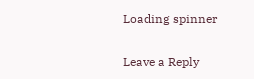Loading spinner

Leave a Reply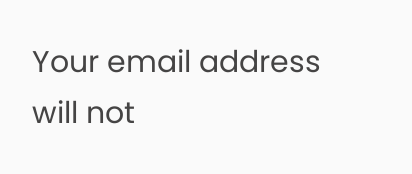Your email address will not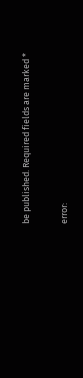be published. Required fields are marked *

error: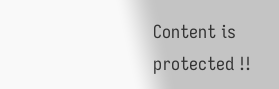Content is protected !!